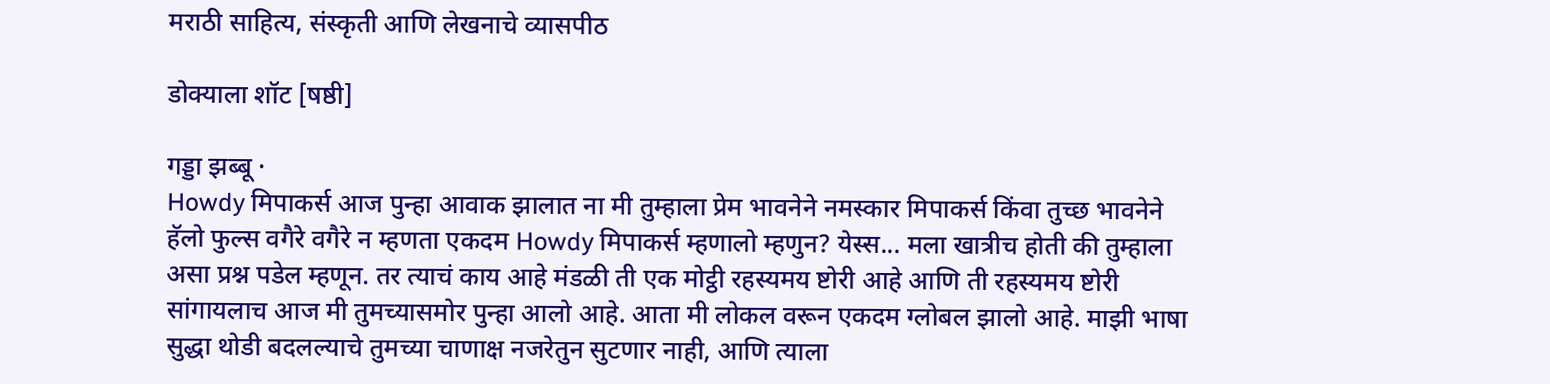मराठी साहित्य, संस्कृती आणि लेखनाचे व्यासपीठ

डोक्याला शॉट [षष्ठी]

गड्डा झब्बू ·
Howdy मिपाकर्स आज पुन्हा आवाक झालात ना मी तुम्हाला प्रेम भावनेने नमस्कार मिपाकर्स किंवा तुच्छ भावनेने हॅलो फुल्स वगैरे वगैरे न म्हणता एकदम Howdy मिपाकर्स म्हणालो म्हणुन? येस्स... मला खात्रीच होती की तुम्हाला असा प्रश्न पडेल म्हणून. तर त्याचं काय आहे मंडळी ती एक मोट्ठी रहस्यमय ष्टोरी आहे आणि ती रहस्यमय ष्टोरी सांगायलाच आज मी तुमच्यासमोर पुन्हा आलो आहे. आता मी लोकल वरून एकदम ग्लोबल झालो आहे. माझी भाषा सुद्धा थोडी बदलल्याचे तुमच्या चाणाक्ष नजरेतुन सुटणार नाही, आणि त्याला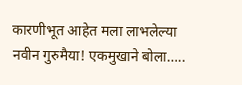कारणीभूत आहेत मला लाभलेल्या नवीन गुरुमैया! एकमुखाने बोला…..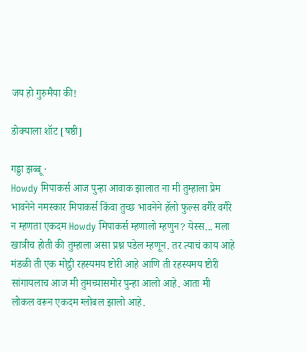जय हो गुरुमैया की!

डोक्याला शॉट [षष्ठी]

गड्डा झब्बू ·
Howdy मिपाकर्स आज पुन्हा आवाक झालात ना मी तुम्हाला प्रेम भावनेने नमस्कार मिपाकर्स किंवा तुच्छ भावनेने हॅलो फुल्स वगैरे वगैरे न म्हणता एकदम Howdy मिपाकर्स म्हणालो म्हणुन? येस्स... मला खात्रीच होती की तुम्हाला असा प्रश्न पडेल म्हणून. तर त्याचं काय आहे मंडळी ती एक मोट्ठी रहस्यमय ष्टोरी आहे आणि ती रहस्यमय ष्टोरी सांगायलाच आज मी तुमच्यासमोर पुन्हा आलो आहे. आता मी लोकल वरून एकदम ग्लोबल झालो आहे.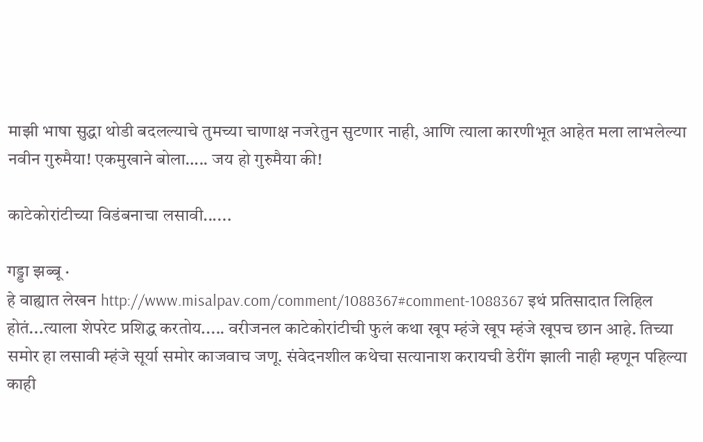माझी भाषा सुद्धा थोडी बदलल्याचे तुमच्या चाणाक्ष नजरेतुन सुटणार नाही, आणि त्याला कारणीभूत आहेत मला लाभलेल्या नवीन गुरुमैया! एकमुखाने बोला….. जय हो गुरुमैया की!

काटेकोरांटीच्या विडंबनाचा लसावी......

गड्डा झब्बू ·
हे वाह्यात लेखन http://www.misalpav.com/comment/1088367#comment-1088367 इथं प्रतिसादात लिहिल होतं...त्याला शेपरेट प्रशिद्ध करतोय..... वरीजनल काटेकोरांटीची फुलं कथा खूप म्हंजे खूप म्हंजे खूपच छान आहे. तिच्या समोर हा लसावी म्हंजे सूर्या समोर काजवाच जणू. संवेदनशील कथेचा सत्यानाश करायची डेरींग झाली नाही म्हणून पहिल्या काही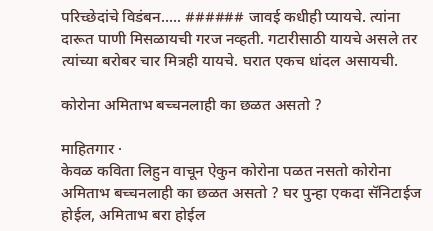परिच्छेदांचे विडंबन..... ###### जावई कधीही प्यायचे. त्यांना दारूत पाणी मिसळायची गरज नव्हती. गटारीसाठी यायचे असले तर त्यांच्या बरोबर चार मित्रही यायचे. घरात एकच धांदल असायची.

कोरोना अमिताभ बच्चनलाही का छळत असतो ?

माहितगार ·
केवळ कविता लिहुन वाचून ऐकुन कोरोना पळत नसतो कोरोना अमिताभ बच्चनलाही का छळत असतो ? घर पुन्हा एकदा सॅनिटाईज होईल, अमिताभ बरा होईल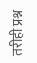तरीही प्रश्न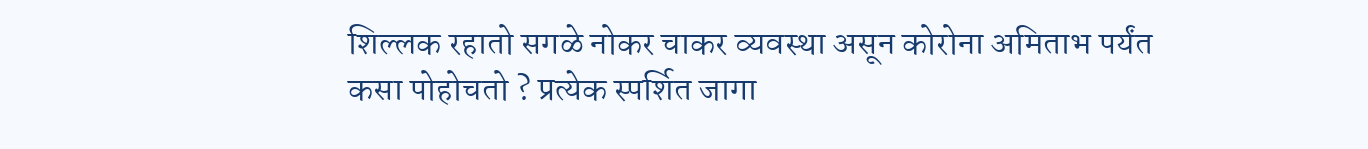शिल्लक रहातो सगळे नोकर चाकर व्यवस्था असून कोरोना अमिताभ पर्यंत कसा पोहोचतो ? प्रत्येक स्पर्शित जागा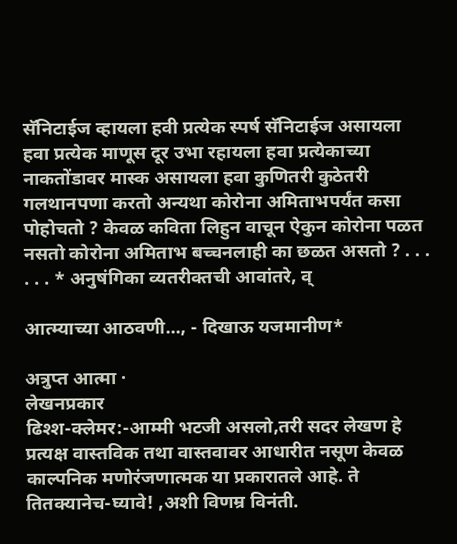सॅनिटाईज व्हायला हवी प्रत्येक स्पर्ष सॅनिटाईज असायला हवा प्रत्येक माणूस दूर उभा रहायला हवा प्रत्येकाच्या नाकतोंडावर मास्क असायला हवा कुणितरी कुठेतरी गलथानपणा करतो अन्यथा कोरोना अमिताभपर्यंत कसा पोहोचतो ? केवळ कविता लिहुन वाचून ऐकुन कोरोना पळत नसतो कोरोना अमिताभ बच्चनलाही का छळत असतो ? . . . . . . * अनुषंगिका व्यतरीक्तची आवांतरे, व्

आत्म्याच्या आठवणी..., - दिखाऊ यजमानीण*

अत्रुप्त आत्मा ·
लेखनप्रकार
ढिश्श-क्लेमर:-आम्मी भटजी असलो,तरी सदर लेखण हे प्रत्यक्ष वास्तविक तथा वास्तवावर आधारीत नसूण केवळ काल्पनिक मणोरंजणात्मक या प्रकारातले आहे. ते तितक्यानेच-घ्यावे! ,अशी विणम्र विनंती.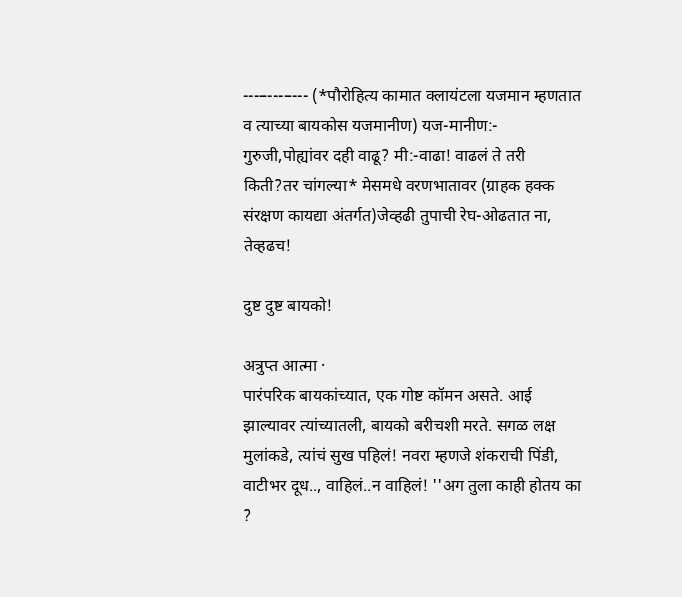---–---–--- (*पौरोहित्य कामात क्लायंटला यजमान म्हणतात व त्याच्या बायकोस यजमानीण) यज-मानीण:- गुरुजी,पोह्यांवर दही वाढू? मी:-वाढा! वाढलं ते तरी किती?तर चांगल्या* मेसमधे वरणभातावर (ग्राहक हक्क संरक्षण कायद्या अंतर्गत)जेव्हढी तुपाची रेघ-ओढतात ना, तेव्हढच!

दुष्ट दुष्ट बायको!

अत्रुप्त आत्मा ·
पारंपरिक बायकांच्यात, एक गोष्ट कॉमन असते. आई झाल्यावर त्यांच्यातली, बायको बरीचशी मरते. सगळ लक्ष मुलांकडे, त्यांचं सुख पहिलं! नवरा म्हणजे शंकराची पिंडी, वाटीभर दूध.., वाहिलं..न वाहिलं! ''अग तुला काही होतय का ?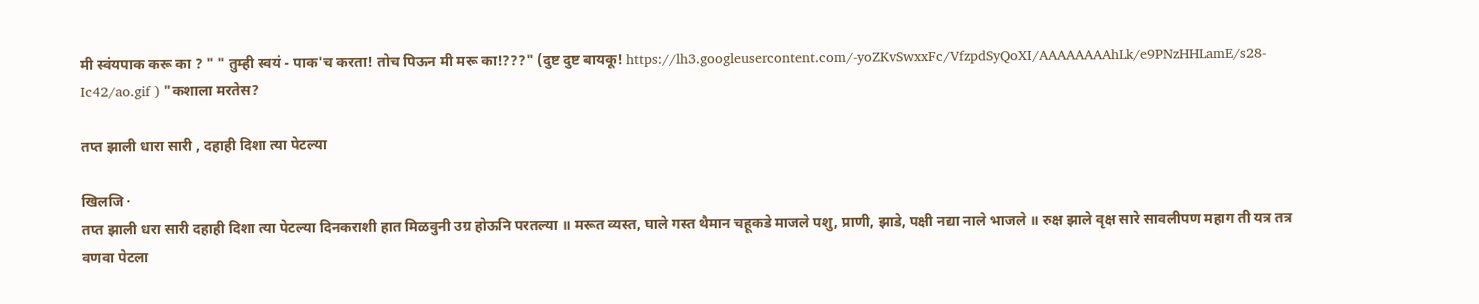मी स्वंयपाक करू का ? " " तुम्ही स्वयं - पाक'च करता! तोच पिऊन मी मरू का!???" (दुष्ट दुष्ट बायकू! https://lh3.googleusercontent.com/-yoZKvSwxxFc/VfzpdSyQoXI/AAAAAAAAhLk/e9PNzHHLamE/s28-Ic42/ao.gif ) "कशाला मरतेस?

तप्त झाली धारा सारी , दहाही दिशा त्या पेटल्या

खिलजि ·
तप्त झाली धरा सारी दहाही दिशा त्या पेटल्या दिनकराशी हात मिळवुनी उग्र होऊनि परतल्या ॥ मरूत व्यस्त, घाले गस्त थैमान चहूकडे माजले पशु, प्राणी, झाडे, पक्षी नद्या नाले भाजले ॥ रुक्ष झाले वृक्ष सारे सावलीपण महाग ती यत्र तत्र वणवा पेटला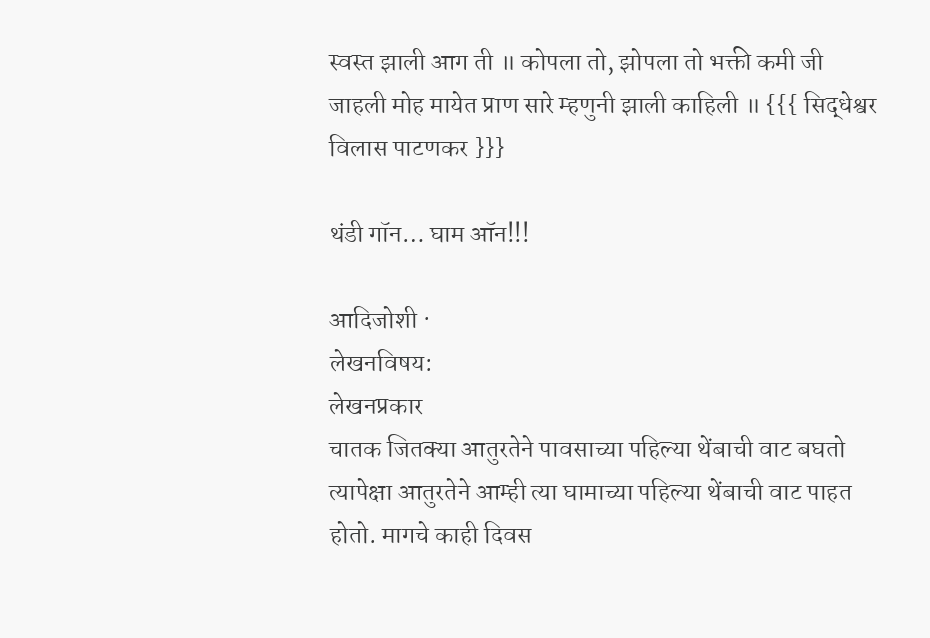स्वस्त झाली आग ती ॥ कोपला तो, झोपला तो भक्ती कमी जी जाहली मोह मायेत प्राण सारे म्हणुनी झाली काहिली ॥ {{{ सिद्धेश्वर विलास पाटणकर }}}

थंडी गॉन… घाम ऑन!!!

आदिजोशी ·
लेखनविषय:
लेखनप्रकार
चातक जितक्या आतुरतेने पावसाच्या पहिल्या थेंबाची वाट बघतो त्यापेक्षा आतुरतेने आम्ही त्या घामाच्या पहिल्या थेंबाची वाट पाहत होतो. मागचे काही दिवस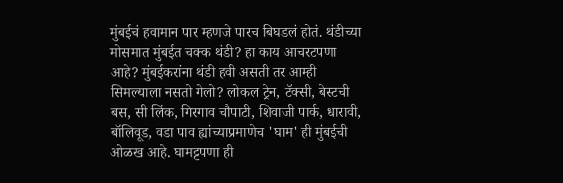मुंबईचं हवामान पार म्हणजे पारच बिघडलं होतं. थंडीच्या मोसमात मुंबईत चक्क थंडी? हा काय आचरटपणा आहे? मुंबईकरांना थंडी हवी असती तर आम्ही सिमल्याला नसतो गेलो? लोकल ट्रेन, टॅक्सी, बेस्टची बस, सी लिंक, गिरगाव चौपाटी, शिवाजी पार्क, धारावी, बॉलिवूड, वडा पाव ह्यांच्याप्रमाणेच 'घाम' ही मुंबईची ओळख आहे. घामट्टपणा ही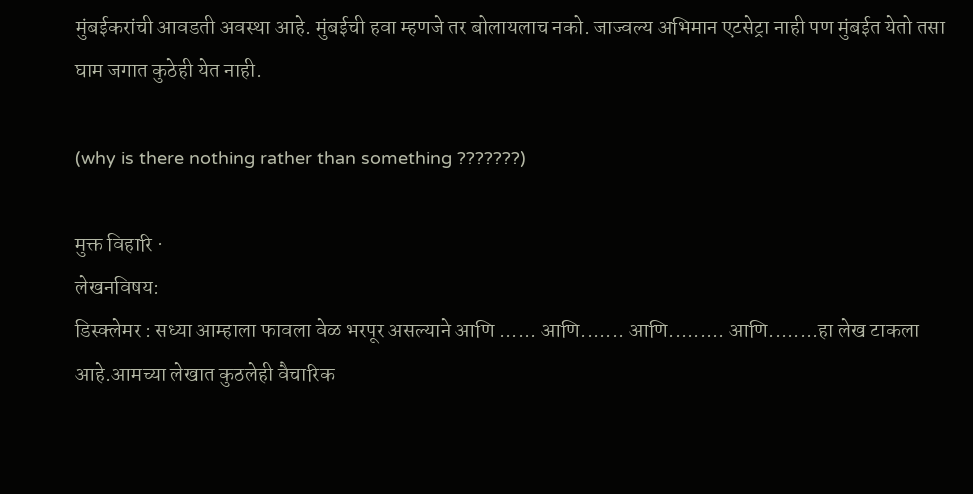मुंबईकरांची आवडती अवस्था आहे. मुंबईची हवा म्हणजे तर बोलायलाच नको. जाज्वल्य अभिमान एटसेट्रा नाही पण मुंबईत येतो तसा घाम जगात कुठेही येत नाही.

(why is there nothing rather than something ???????)

मुक्त विहारि ·
लेखनविषय:
डिस्क्लेमर : सध्या आम्हाला फावला वेळ भरपूर असल्याने आणि ...... आणि....... आणि......... आणि........हा लेख टाकला आहे.आमच्या लेखात कुठलेही वैचारिक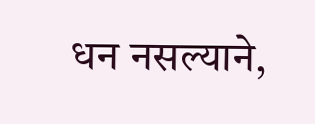धन नसल्याने,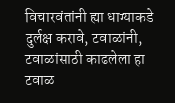विचारवंतांनी ह्या धाग्याकडे दुर्लक्ष करावे, टवाळांनी, टवाळांसाठी काढलेला हा टवाळ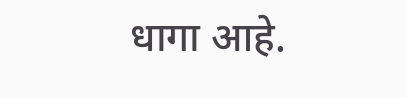धागा आहे.